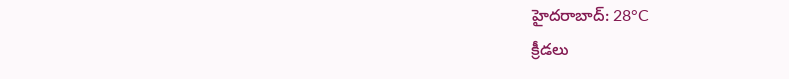హైదరాబాద్: 28°C
క్రీడలు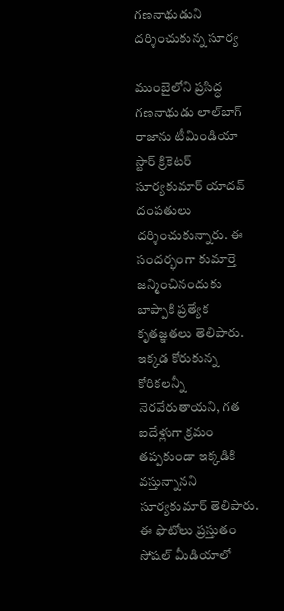గణనాథుడుని దర్శించుకున్న సూర్య

ముంబైలోని ప్రసిద్ధ గణనాథుడు లాల్‌బాగ్ రాజాను టీమిండియా స్టార్ క్రికెటర్ సూర్యకుమార్ యాదవ్ దంపతులు దర్శించుకున్నారు. ఈ సందర్భంగా కుమార్తె జన్మించినందుకు బాప్పాకి ప్రత్యేక కృతజ్ఞతలు తెలిపారు. ఇక్కడ కోరుకున్న కోరికలన్నీ నెరవేరుతాయని, గత ఐదేళ్లుగా క్రమం తప్పకుండా ఇక్కడికి వస్తున్నానని సూర్యకుమార్ తెలిపారు. ఈ ఫొటోలు ప్రస్తుతం సోషల్ మీడియాలో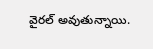వైరల్ అవుతున్నాయి.